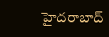హైదరాబాద్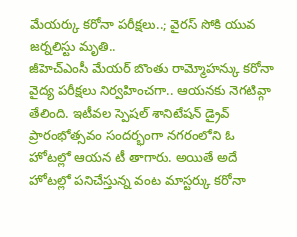మేయర్కు కరోనా పరీక్షలు..; వైరస్ సోకి యువ జర్నలిస్టు మృతి..
జీహెచ్ఎంసీ మేయర్ బొంతు రామ్మోహన్కు కరోనా వైద్య పరీక్షలు నిర్వహించగా.. ఆయనకు నెగటివ్గా తేలింది. ఇటీవల స్పెషల్ శానిటేషన్ డ్రైవ్ ప్రారంభోత్సవం సందర్భంగా నగరంలోని ఓ హోటల్లో ఆయన టీ తాగారు. అయితే అదే హోటల్లో పనిచేస్తున్న వంట మాస్టర్కు కరోనా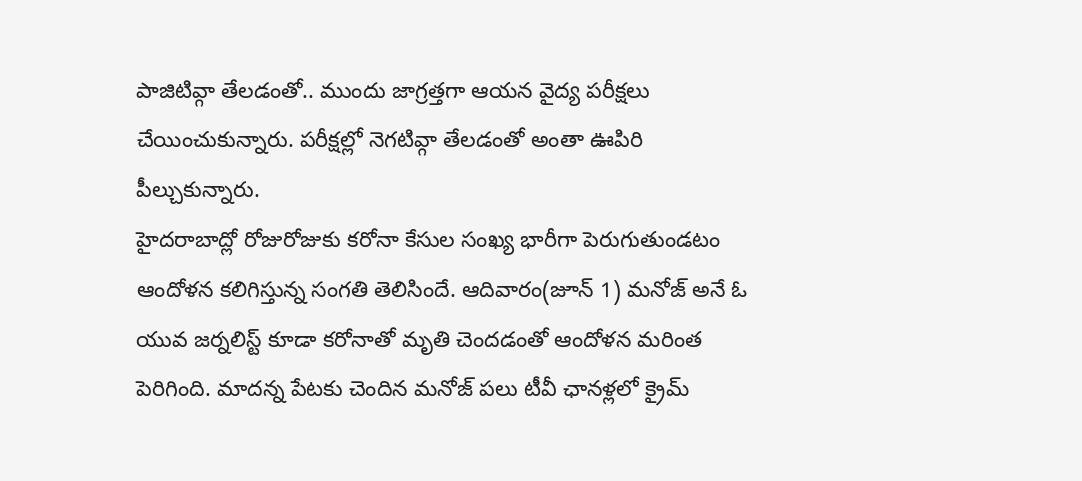పాజిటివ్గా తేలడంతో.. ముందు జాగ్రత్తగా ఆయన వైద్య పరీక్షలు చేయించుకున్నారు. పరీక్షల్లో నెగటివ్గా తేలడంతో అంతా ఊపిరి పీల్చుకున్నారు.
హైదరాబాద్లో రోజురోజుకు కరోనా కేసుల సంఖ్య భారీగా పెరుగుతుండటం ఆందోళన కలిగిస్తున్న సంగతి తెలిసిందే. ఆదివారం(జూన్ 1) మనోజ్ అనే ఓ యువ జర్నలిస్ట్ కూడా కరోనాతో మృతి చెందడంతో ఆందోళన మరింత పెరిగింది. మాదన్న పేటకు చెందిన మనోజ్ పలు టీవీ ఛానళ్లలో క్రైమ్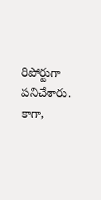రిపోర్టుగా పనిచేశారు. కాగా,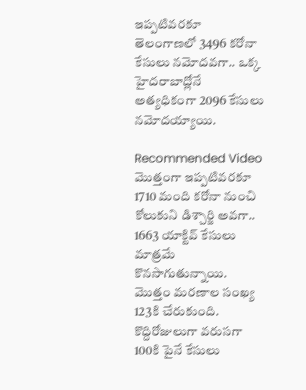ఇప్పటివరకూ తెలంగాణలో 3496 కరోనా కేసులు నమోదవగా.. ఒక్క హైదరాబాద్లోనే అత్యధికంగా 2096 కేసులు నమోదయ్యాయి.

Recommended Video
మొత్తంగా ఇప్పటివరకూ 1710 మంది కరోనా నుంచి కోలుకుని డిశ్చార్జి అవగా.. 1663 యాక్టివ్ కేసులు మాత్రమే కొనసాగుతున్నాయి. మొత్తం మరణాల సంఖ్య 123కి చేరుకుంది. కొద్దిరోజులుగా వరుసగా 100కి పైనే కేసులు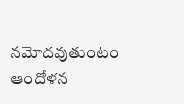నమోదవుతుంటం ఆందోళన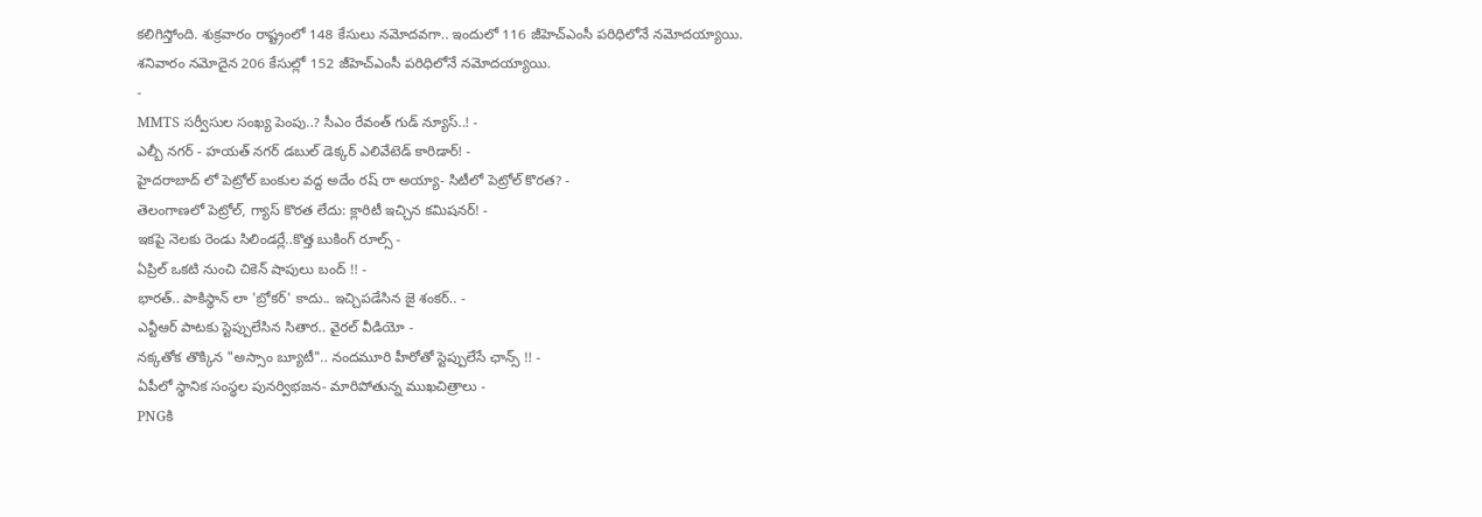కలిగిస్తోంది. శుక్రవారం రాష్ట్రంలో 148 కేసులు నమోదవగా.. ఇందులో 116 జీహెచ్ఎంసీ పరిధిలోనే నమోదయ్యాయి. శనివారం నమోదైన 206 కేసుల్లో 152 జీహెచ్ఎంసీ పరిధిలోనే నమోదయ్యాయి.
-
MMTS సర్వీసుల సంఖ్య పెంపు..? సీఎం రేవంత్ గుడ్ న్యూస్..! -
ఎల్బీ నగర్ - హయత్ నగర్ డబుల్ డెక్కర్ ఎలివేటెడ్ కారిడార్! -
హైదరాబాద్ లో పెట్రోల్ బంకుల వద్ద అదేం రష్ రా అయ్యా- సిటీలో పెట్రోల్ కొరత? -
తెలంగాణలో పెట్రోల్, గ్యాస్ కొరత లేదు: క్లారిటీ ఇచ్చిన కమిషనర్! -
ఇకపై నెలకు రెండు సిలిండర్లే..కొత్త బుకింగ్ రూల్స్ -
ఏప్రిల్ ఒకటి నుంచి చికెన్ షాపులు బంద్ !! -
భారత్.. పాకిస్థాన్ లా 'బ్రోకర్' కాదు.. ఇచ్చిపడేసిన జై శంకర్.. -
ఎన్టీఆర్ పాటకు స్టెప్పులేసిన సితార.. వైరల్ వీడియో -
నక్కతోక తొక్కిన "అస్సాం బ్యూటీ".. నందమూరి హీరోతో స్టెప్పులేసే ఛాన్స్ !! -
ఏపీలో స్థానిక సంస్థల పునర్విభజన- మారిపోతున్న ముఖచిత్రాలు -
PNGకి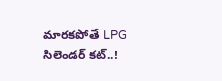మారకపోతే LPG సిలెండర్ కట్..!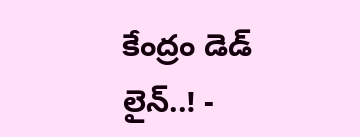కేంద్రం డెడ్ లైన్..! -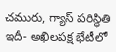చమురు, గ్యాస్ పరిస్ధితి ఇదీ- అఖిలపక్ష భేటీలో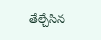తేల్చేసిన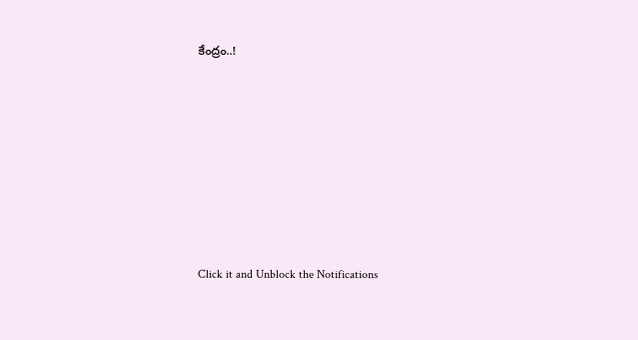కేంద్రం..!












Click it and Unblock the Notifications